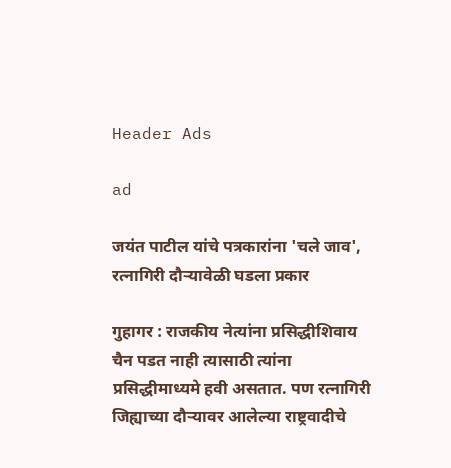Header Ads

ad

जयंत पाटील यांचे पत्रकारांना 'चले जाव', रत्नागिरी दौऱ्यावेळी घडला प्रकार

गुहागर : राजकीय नेत्यांना प्रसिद्धीशिवाय चैन पडत नाही त्यासाठी त्यांना प्रसिद्धीमाध्यमे हवी असतात. पण रत्नागिरी जिह्याच्या दौऱ्यावर आलेल्या राष्ट्रवादीचे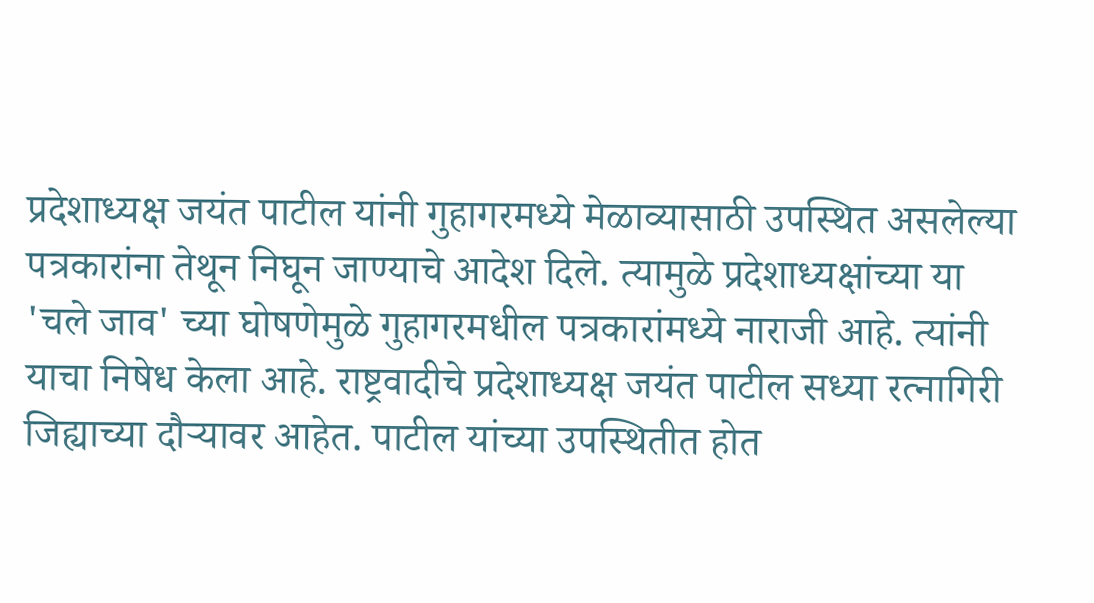प्रदेशाध्यक्ष जयंत पाटील यांनी गुहागरमध्ये मेळाव्यासाठी उपस्थित असलेल्या पत्रकारांना तेथून निघून जाण्याचे आदेश दिले. त्यामुळे प्रदेशाध्यक्षांच्या या 'चले जाव' च्या घोषणेमुळे गुहागरमधील पत्रकारांमध्ये नाराजी आहे. त्यांनी याचा निषेध केला आहे. राष्ट्रवादीचे प्रदेशाध्यक्ष जयंत पाटील सध्या रत्नागिरी जिह्याच्या दौऱ्यावर आहेत. पाटील यांच्या उपस्थितीत होत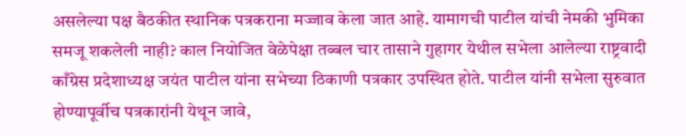असलेल्या पक्ष बैठकीत स्थानिक पत्रकराना मज्जाव केला जात आहे. यामागची पाटील यांची नेमकी भुमिका समजू शकलेली नाही? काल नियोजित वेळेपेक्षा तब्बल चार तासाने गुहागर येथील सभेला आलेल्या राष्ट्रवादी काँग्रेस प्रदेशाध्यक्ष जयंत पाटील यांना सभेच्या ठिकाणी पत्रकार उपस्थित होते. पाटील यांनी सभेला सुरुवात होण्यापूर्वीच पत्रकारांनी येथून जावे,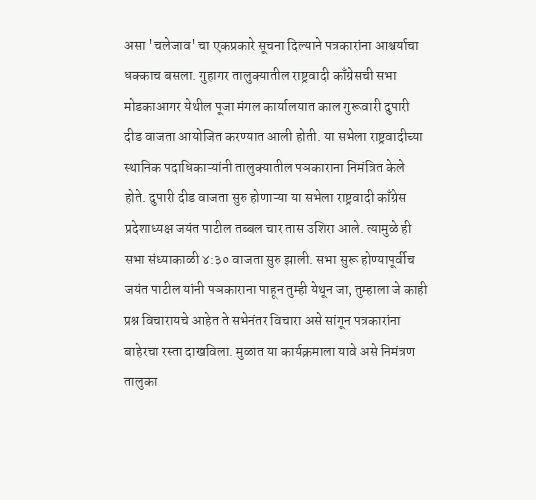असा 'चलेजाव' चा एकप्रकारे सूचना दिल्याने पत्रकारांना आश्चर्याचा धक्काच बसला. गुहागर तालुक्यातील राष्ट्रवादी काँग्रेसची सभा मोडकाआगर येथील पूजा मंगल कार्यालयात काल गुरूवारी दुपारी दीड वाजता आयोजित करण्यात आली होती. या सभेला राष्ट्रवादीच्या स्थानिक पदाधिकाऱ्यांनी तालुक्यातील पञकाराना निमंत्रित केले होते. दुपारी दीड वाजता सुरु होणाऱ्या या सभेला राष्ट्रवादी काँग्रेस प्रदेशाध्यक्ष जयंत पाटील तब्बल चार तास उशिरा आले. त्यामुळे ही सभा संध्याकाळी ४:३० वाजता सुरु झाली. सभा सुरू होण्यापूर्वीच जयंत पाटील यांनी पञकाराना पाहून तुम्ही येथून जा, तुम्हाला जे काही प्रश्न विचारायचे आहेत ते सभेनंतर विचारा असे सांगून पत्रकारांना बाहेरचा रस्ता दाखविला. मुळात या कार्यक्रमाला यावे असे निमंत्रण तालुका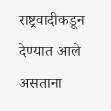राष्ट्रवादीकडून देण्यात आले असताना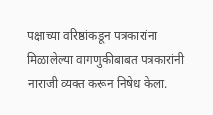पक्षाच्या वरिष्ठांकडून पत्रकारांना मिळालेल्या वागणुकीबाबत पत्रकारांनी नाराजी व्यक्त करून निषेध केला.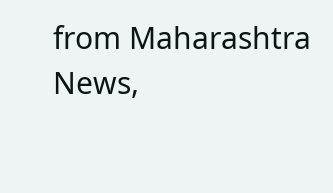from Maharashtra News,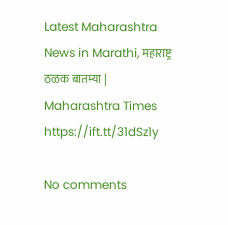Latest Maharashtra News in Marathi, महाराष्ट्र ठळक बातम्या | Maharashtra Times https://ift.tt/31dSz1y

No comments